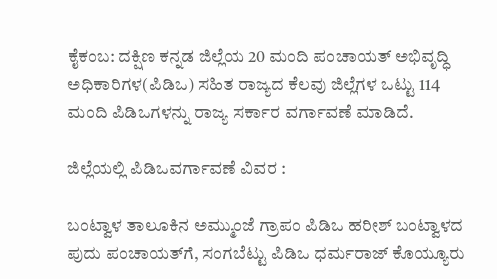ಕೈಕಂಬ: ದಕ್ಷಿಣ ಕನ್ನಡ ಜಿಲ್ಲೆಯ 20 ಮಂದಿ ಪಂಚಾಯತ್ ಅಭಿವೃದ್ಧಿ ಅಧಿಕಾರಿಗಳ(ಪಿಡಿಒ) ಸಹಿತ ರಾಜ್ಯದ ಕೆಲವು ಜಿಲ್ಲೆಗಳ ಒಟ್ಟು 114 ಮಂದಿ ಪಿಡಿಒಗಳನ್ನು ರಾಜ್ಯ ಸರ್ಕಾರ ವರ್ಗಾವಣೆ ಮಾಡಿದೆ.

ಜಿಲ್ಲೆಯಲ್ಲಿ ಪಿಡಿಒವರ್ಗಾವಣೆ ವಿವರ :

ಬಂಟ್ವಾಳ ತಾಲೂಕಿನ ಅಮ್ಮುಂಜೆ ಗ್ರಾಪಂ ಪಿಡಿಒ ಹರೀಶ್ ಬಂಟ್ವಾಳದ ಪುದು ಪಂಚಾಯತ್‍ಗೆ, ಸಂಗಬೆಟ್ಟು ಪಿಡಿಒ ಧರ್ಮರಾಜ್ ಕೊಯ್ಯೂರು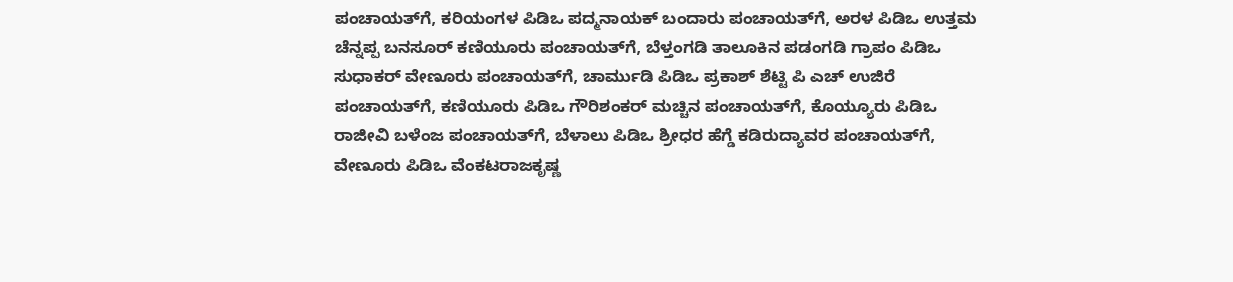ಪಂಚಾಯತ್‍ಗೆ, ಕರಿಯಂಗಳ ಪಿಡಿಒ ಪದ್ಮನಾಯಕ್ ಬಂದಾರು ಪಂಚಾಯತ್‍ಗೆ, ಅರಳ ಪಿಡಿಒ ಉತ್ತಮ ಚೆನ್ನಪ್ಪ ಬನಸೂರ್ ಕಣಿಯೂರು ಪಂಚಾಯತ್‍ಗೆ, ಬೆಳ್ತಂಗಡಿ ತಾಲೂಕಿನ ಪಡಂಗಡಿ ಗ್ರಾಪಂ ಪಿಡಿಒ ಸುಧಾಕರ್ ವೇಣೂರು ಪಂಚಾಯತ್‍ಗೆ, ಚಾರ್ಮುಡಿ ಪಿಡಿಒ ಪ್ರಕಾಶ್ ಶೆಟ್ಟಿ ಪಿ ಎಚ್ ಉಜಿರೆ ಪಂಚಾಯತ್‍ಗೆ, ಕಣಿಯೂರು ಪಿಡಿಒ ಗೌರಿಶಂಕರ್ ಮಚ್ಚಿನ ಪಂಚಾಯತ್‍ಗೆ, ಕೊಯ್ಯೂರು ಪಿಡಿಒ ರಾಜೀವಿ ಬಳೆಂಜ ಪಂಚಾಯತ್‍ಗೆ, ಬೆಳಾಲು ಪಿಡಿಒ ಶ್ರೀಧರ ಹೆಗ್ಡೆ ಕಡಿರುದ್ಯಾವರ ಪಂಚಾಯತ್‍ಗೆ, ವೇಣೂರು ಪಿಡಿಒ ವೆಂಕಟರಾಜಕೃಷ್ಣ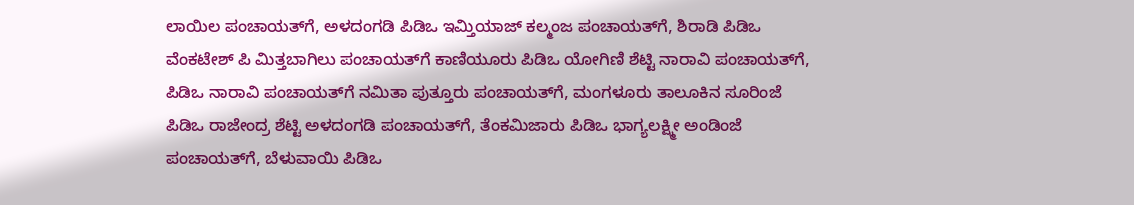ಲಾಯಿಲ ಪಂಚಾಯತ್‍ಗೆ, ಅಳದಂಗಡಿ ಪಿಡಿಒ ಇಮ್ತಿಯಾಜ್ ಕಲ್ಮಂಜ ಪಂಚಾಯತ್‍ಗೆ, ಶಿರಾಡಿ ಪಿಡಿಒ ವೆಂಕಟೇಶ್ ಪಿ ಮಿತ್ತಬಾಗಿಲು ಪಂಚಾಯತ್‍ಗೆ ಕಾಣಿಯೂರು ಪಿಡಿಒ ಯೋಗಿಣಿ ಶೆಟ್ಟಿ ನಾರಾವಿ ಪಂಚಾಯತ್‍ಗೆ, ಪಿಡಿಒ ನಾರಾವಿ ಪಂಚಾಯತ್‍ಗೆ ನಮಿತಾ ಪುತ್ತೂರು ಪಂಚಾಯತ್‍ಗೆ, ಮಂಗಳೂರು ತಾಲೂಕಿನ ಸೂರಿಂಜೆ ಪಿಡಿಒ ರಾಜೇಂದ್ರ ಶೆಟ್ಟಿ ಅಳದಂಗಡಿ ಪಂಚಾಯತ್‍ಗೆ, ತೆಂಕಮಿಜಾರು ಪಿಡಿಒ ಭಾಗ್ಯಲಕ್ಷ್ಮೀ ಅಂಡಿಂಜೆ ಪಂಚಾಯತ್‍ಗೆ, ಬೆಳುವಾಯಿ ಪಿಡಿಒ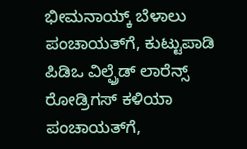ಭೀಮನಾಯ್ಕ್ ಬೆಳಾಲು ಪಂಚಾಯತ್‍ಗೆ, ಕುಟ್ಟುಪಾಡಿ ಪಿಡಿಒ ವಿಲ್ಫ್ರೆಡ್ ಲಾರೆನ್ಸ್ ರೋಡ್ರಿಗಸ್ ಕಳಿಯಾ ಪಂಚಾಯತ್‍ಗೆ,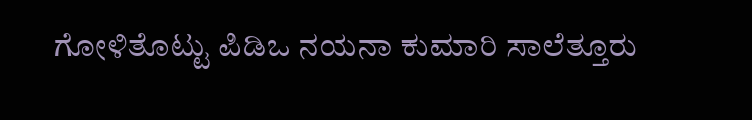ಗೋಳಿತೊಟ್ಟು ಪಿಡಿಒ ನಯನಾ ಕುಮಾರಿ ಸಾಲೆತ್ತೂರು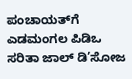ಪಂಚಾಯತ್‍ಗೆ ಎಡಮಂಗಲ ಪಿಡಿಒ ಸರಿತಾ ಜಾಲ್ ಡಿ’ಸೋಜ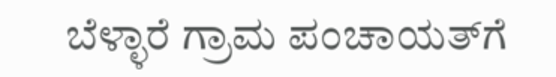ಬೆಳ್ಳಾರೆ ಗ್ರಾಮ ಪಂಚಾಯತ್‍ಗೆ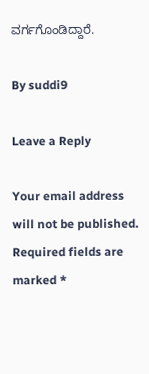ವರ್ಗಗೊಂಡಿದ್ದಾರೆ.

By suddi9

Leave a Reply

Your email address will not be published. Required fields are marked *